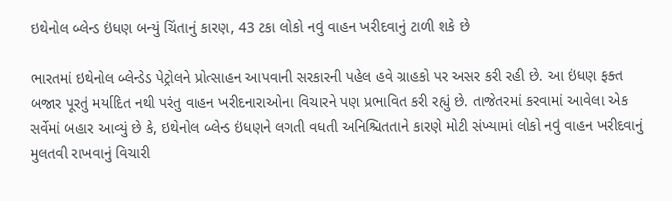ઇથેનોલ બ્લેન્ડ ઇંધણ બન્યું ચિંતાનું કારણ, 43 ટકા લોકો નવું વાહન ખરીદવાનું ટાળી શકે છે

ભારતમાં ઇથેનોલ બ્લેન્ડેડ પેટ્રોલને પ્રોત્સાહન આપવાની સરકારની પહેલ હવે ગ્રાહકો પર અસર કરી રહી છે. આ ઇંધણ ફક્ત બજાર પૂરતું મર્યાદિત નથી પરંતુ વાહન ખરીદનારાઓના વિચારને પણ પ્રભાવિત કરી રહ્યું છે. તાજેતરમાં કરવામાં આવેલા એક સર્વેમાં બહાર આવ્યું છે કે, ઇથેનોલ બ્લેન્ડ ઇંધણને લગતી વધતી અનિશ્ચિતતાને કારણે મોટી સંખ્યામાં લોકો નવું વાહન ખરીદવાનું મુલતવી રાખવાનું વિચારી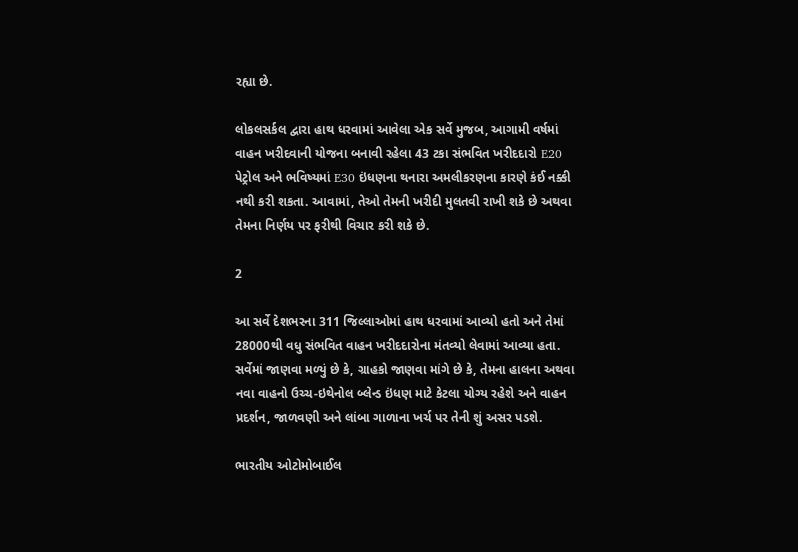રહ્યા છે.

લોકલસર્કલ દ્વારા હાથ ધરવામાં આવેલા એક સર્વે મુજબ, આગામી વર્ષમાં વાહન ખરીદવાની યોજના બનાવી રહેલા 43 ટકા સંભવિત ખરીદદારો E20 પેટ્રોલ અને ભવિષ્યમાં E30 ઇંધણના થનારા અમલીકરણના કારણે કંઈ નક્કી નથી કરી શકતા. આવામાં, તેઓ તેમની ખરીદી મુલતવી રાખી શકે છે અથવા તેમના નિર્ણય પર ફરીથી વિચાર કરી શકે છે.

2

આ સર્વે દેશભરના 311 જિલ્લાઓમાં હાથ ધરવામાં આવ્યો હતો અને તેમાં 28000થી વધુ સંભવિત વાહન ખરીદદારોના મંતવ્યો લેવામાં આવ્યા હતા. સર્વેમાં જાણવા મળ્યું છે કે, ગ્રાહકો જાણવા માંગે છે કે, તેમના હાલના અથવા નવા વાહનો ઉચ્ચ-ઇથેનોલ બ્લેન્ડ ઇંધણ માટે કેટલા યોગ્ય રહેશે અને વાહન પ્રદર્શન, જાળવણી અને લાંબા ગાળાના ખર્ચ પર તેની શું અસર પડશે.

ભારતીય ઓટોમોબાઈલ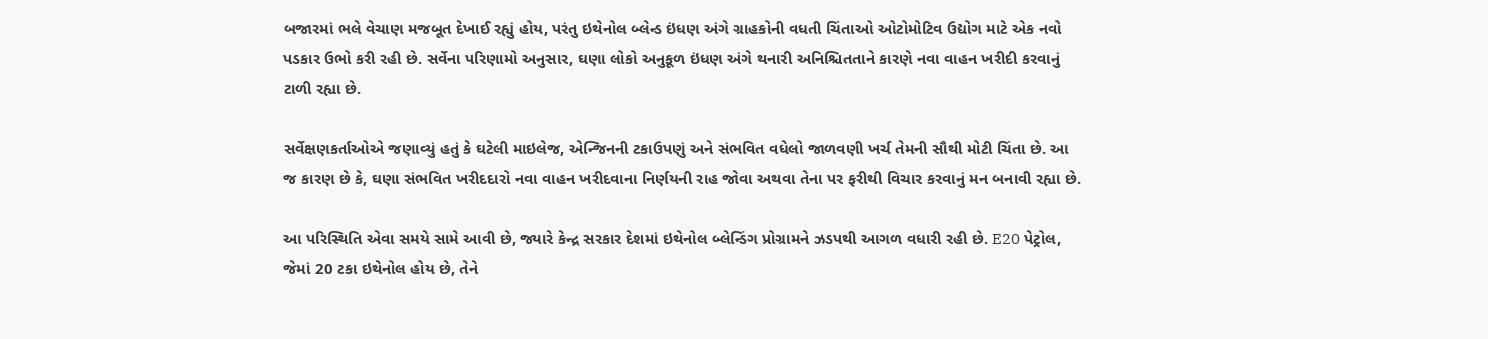બજારમાં ભલે વેચાણ મજબૂત દેખાઈ રહ્યું હોય, પરંતુ ઇથેનોલ બ્લેન્ડ ઇંધણ અંગે ગ્રાહકોની વધતી ચિંતાઓ ઓટોમોટિવ ઉદ્યોગ માટે એક નવો પડકાર ઉભો કરી રહી છે. સર્વેના પરિણામો અનુસાર, ઘણા લોકો અનુકૂળ ઇંધણ અંગે થનારી અનિશ્ચિતતાને કારણે નવા વાહન ખરીદી કરવાનું ટાળી રહ્યા છે.

સર્વેક્ષણકર્તાઓએ જણાવ્યું હતું કે ઘટેલી માઇલેજ, એન્જિનની ટકાઉપણું અને સંભવિત વધેલો જાળવણી ખર્ચ તેમની સૌથી મોટી ચિંતા છે. આ જ કારણ છે કે, ઘણા સંભવિત ખરીદદારો નવા વાહન ખરીદવાના નિર્ણયની રાહ જોવા અથવા તેના પર ફરીથી વિચાર કરવાનું મન બનાવી રહ્યા છે.

આ પરિસ્થિતિ એવા સમયે સામે આવી છે, જ્યારે કેન્દ્ર સરકાર દેશમાં ઇથેનોલ બ્લેન્ડિંગ પ્રોગ્રામને ઝડપથી આગળ વધારી રહી છે. E20 પેટ્રોલ, જેમાં 20 ટકા ઇથેનોલ હોય છે, તેને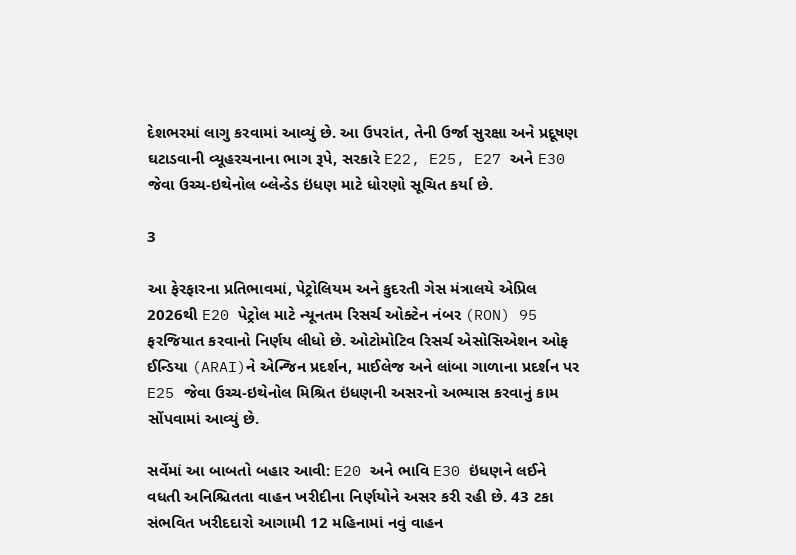દેશભરમાં લાગુ કરવામાં આવ્યું છે. આ ઉપરાંત, તેની ઉર્જા સુરક્ષા અને પ્રદૂષણ ઘટાડવાની વ્યૂહરચનાના ભાગ રૂપે, સરકારે E22, E25, E27 અને E30 જેવા ઉચ્ચ-ઇથેનોલ બ્લેન્ડેડ ઇંધણ માટે ધોરણો સૂચિત કર્યા છે.

3

આ ફેરફારના પ્રતિભાવમાં, પેટ્રોલિયમ અને કુદરતી ગેસ મંત્રાલયે એપ્રિલ 2026થી E20 પેટ્રોલ માટે ન્યૂનતમ રિસર્ચ ઓક્ટેન નંબર (RON) 95 ફરજિયાત કરવાનો નિર્ણય લીધો છે. ઓટોમોટિવ રિસર્ચ એસોસિએશન ઓફ ઈન્ડિયા (ARAI)ને એન્જિન પ્રદર્શન, માઈલેજ અને લાંબા ગાળાના પ્રદર્શન પર E25 જેવા ઉચ્ચ-ઇથેનોલ મિશ્રિત ઇંધણની અસરનો અભ્યાસ કરવાનું કામ સોંપવામાં આવ્યું છે.

સર્વેમાં આ બાબતો બહાર આવી: E20 અને ભાવિ E30 ઇંધણને લઈને વધતી અનિશ્ચિતતા વાહન ખરીદીના નિર્ણયોને અસર કરી રહી છે. 43 ટકા સંભવિત ખરીદદારો આગામી 12 મહિનામાં નવું વાહન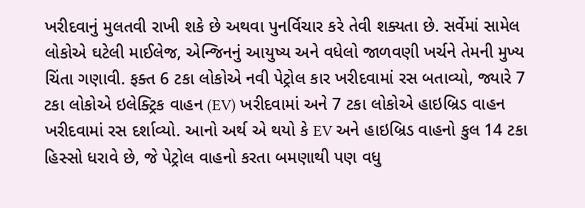ખરીદવાનું મુલતવી રાખી શકે છે અથવા પુનર્વિચાર કરે તેવી શક્યતા છે. સર્વેમાં સામેલ લોકોએ ઘટેલી માઈલેજ, એન્જિનનું આયુષ્ય અને વધેલો જાળવણી ખર્ચને તેમની મુખ્ય ચિંતા ગણાવી. ફક્ત 6 ટકા લોકોએ નવી પેટ્રોલ કાર ખરીદવામાં રસ બતાવ્યો, જ્યારે 7 ટકા લોકોએ ઇલેક્ટ્રિક વાહન (EV) ખરીદવામાં અને 7 ટકા લોકોએ હાઇબ્રિડ વાહન ખરીદવામાં રસ દર્શાવ્યો. આનો અર્થ એ થયો કે EV અને હાઇબ્રિડ વાહનો કુલ 14 ટકા હિસ્સો ધરાવે છે, જે પેટ્રોલ વાહનો કરતા બમણાથી પણ વધુ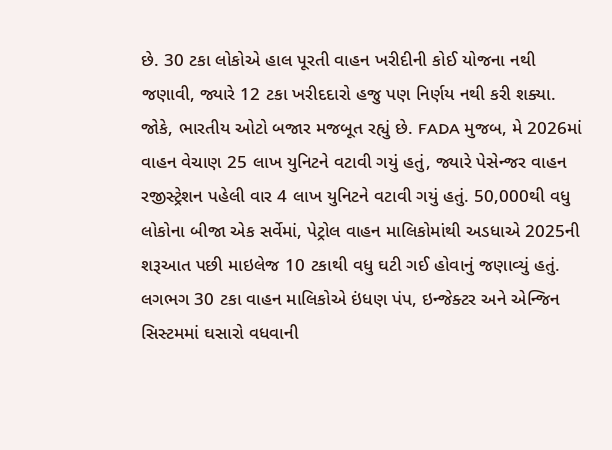છે. 30 ટકા લોકોએ હાલ પૂરતી વાહન ખરીદીની કોઈ યોજના નથી જણાવી, જ્યારે 12 ટકા ખરીદદારો હજુ પણ નિર્ણય નથી કરી શક્યા. જોકે, ભારતીય ઓટો બજાર મજબૂત રહ્યું છે. FADA મુજબ, મે 2026માં વાહન વેચાણ 25 લાખ યુનિટને વટાવી ગયું હતું, જ્યારે પેસેન્જર વાહન રજીસ્ટ્રેશન પહેલી વાર 4 લાખ યુનિટને વટાવી ગયું હતું. 50,000થી વધુ લોકોના બીજા એક સર્વેમાં, પેટ્રોલ વાહન માલિકોમાંથી અડધાએ 2025ની શરૂઆત પછી માઇલેજ 10 ટકાથી વધુ ઘટી ગઈ હોવાનું જણાવ્યું હતું. લગભગ 30 ટકા વાહન માલિકોએ ઇંધણ પંપ, ઇન્જેક્ટર અને એન્જિન સિસ્ટમમાં ઘસારો વધવાની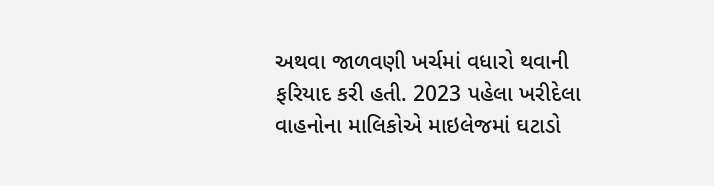અથવા જાળવણી ખર્ચમાં વધારો થવાની ફરિયાદ કરી હતી. 2023 પહેલા ખરીદેલા વાહનોના માલિકોએ માઇલેજમાં ઘટાડો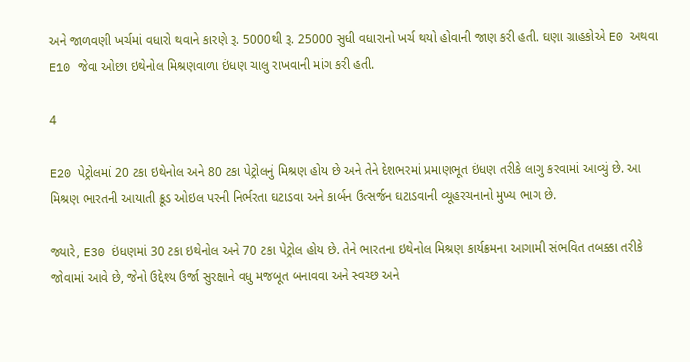અને જાળવણી ખર્ચમાં વધારો થવાને કારણે રૂ. 5000થી રૂ. 25000 સુધી વધારાનો ખર્ચ થયો હોવાની જાણ કરી હતી. ઘણા ગ્રાહકોએ E0 અથવા E10 જેવા ઓછા ઇથેનોલ મિશ્રણવાળા ઇંધણ ચાલુ રાખવાની માંગ કરી હતી.

4

E20 પેટ્રોલમાં 20 ટકા ઇથેનોલ અને 80 ટકા પેટ્રોલનું મિશ્રણ હોય છે અને તેને દેશભરમાં પ્રમાણભૂત ઇંધણ તરીકે લાગુ કરવામાં આવ્યું છે. આ મિશ્રણ ભારતની આયાતી ક્રૂડ ઓઇલ પરની નિર્ભરતા ઘટાડવા અને કાર્બન ઉત્સર્જન ઘટાડવાની વ્યૂહરચનાનો મુખ્ય ભાગ છે.

જ્યારે, E30 ઇંધણમાં 30 ટકા ઇથેનોલ અને 70 ટકા પેટ્રોલ હોય છે. તેને ભારતના ઇથેનોલ મિશ્રણ કાર્યક્રમના આગામી સંભવિત તબક્કા તરીકે જોવામાં આવે છે, જેનો ઉદ્દેશ્ય ઉર્જા સુરક્ષાને વધુ મજબૂત બનાવવા અને સ્વચ્છ અને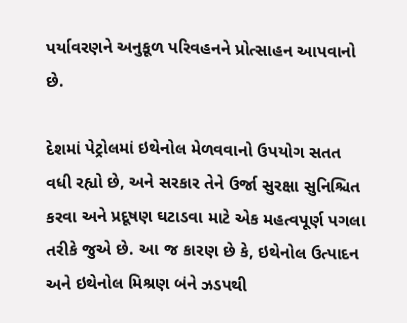પર્યાવરણને અનુકૂળ પરિવહનને પ્રોત્સાહન આપવાનો છે.

દેશમાં પેટ્રોલમાં ઇથેનોલ મેળવવાનો ઉપયોગ સતત વધી રહ્યો છે, અને સરકાર તેને ઉર્જા સુરક્ષા સુનિશ્ચિત કરવા અને પ્રદૂષણ ઘટાડવા માટે એક મહત્વપૂર્ણ પગલા તરીકે જુએ છે. આ જ કારણ છે કે, ઇથેનોલ ઉત્પાદન અને ઇથેનોલ મિશ્રણ બંને ઝડપથી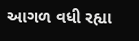આગળ વધી રહ્યા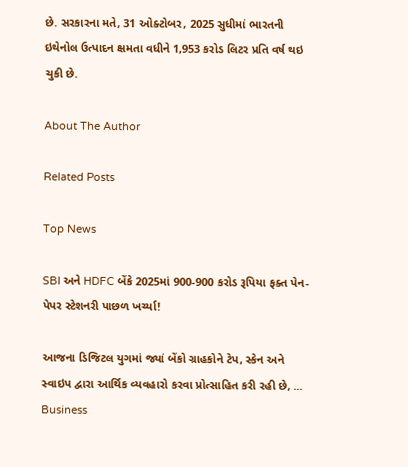છે. સરકારના મતે, 31 ઓક્ટોબર, 2025 સુધીમાં ભારતની ઇથેનોલ ઉત્પાદન ક્ષમતા વધીને 1,953 કરોડ લિટર પ્રતિ વર્ષ થઇ ચુકી છે.

About The Author

Related Posts

Top News

SBI અને HDFC બેંકે 2025માં 900-900 કરોડ રૂપિયા ફક્ત પેન-પેપર સ્ટેશનરી પાછળ ખર્ચ્યા!

આજના ડિજિટલ યુગમાં જ્યાં બેંકો ગ્રાહકોને ટેપ, સ્કેન અને સ્વાઇપ દ્વારા આર્થિક વ્યવહારો કરવા પ્રોત્સાહિત કરી રહી છે, ...
Business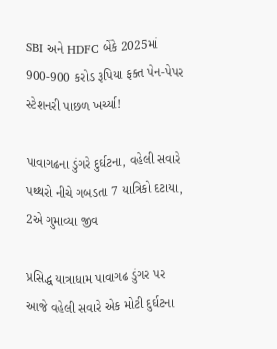SBI અને HDFC બેંકે 2025માં 900-900 કરોડ રૂપિયા ફક્ત પેન-પેપર સ્ટેશનરી પાછળ ખર્ચ્યા!

પાવાગઢના ડુંગરે દુર્ઘટના, વહેલી સવારે પથ્થરો નીચે ગબડતા 7 યાત્રિકો દટાયા, 2એ ગુમાવ્યા જીવ

પ્રસિદ્ધ યાત્રાધામ પાવાગઢ ડુંગર પર આજે વહેલી સવારે એક મોટી દુર્ઘટના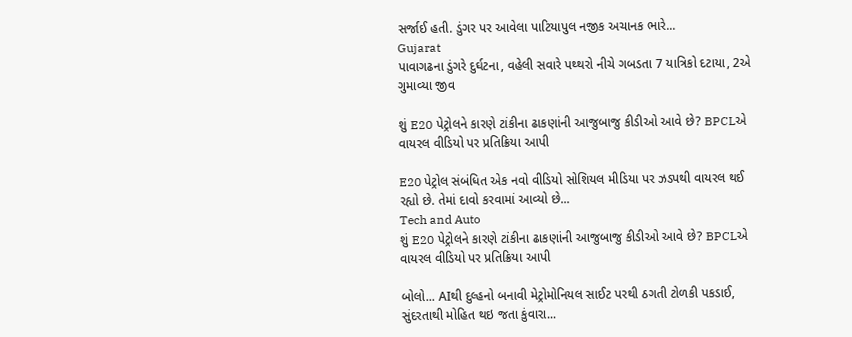સર્જાઈ હતી. ડુંગર પર આવેલા પાટિયાપુલ નજીક અચાનક ભારે...
Gujarat
પાવાગઢના ડુંગરે દુર્ઘટના, વહેલી સવારે પથ્થરો નીચે ગબડતા 7 યાત્રિકો દટાયા, 2એ ગુમાવ્યા જીવ

શું E20 પેટ્રોલને કારણે ટાંકીના ઢાકણાંની આજુબાજુ કીડીઓ આવે છે? BPCLએ વાયરલ વીડિયો પર પ્રતિક્રિયા આપી

E20 પેટ્રોલ સંબંધિત એક નવો વીડિયો સોશિયલ મીડિયા પર ઝડપથી વાયરલ થઈ રહ્યો છે. તેમાં દાવો કરવામાં આવ્યો છે...
Tech and Auto
શું E20 પેટ્રોલને કારણે ટાંકીના ઢાકણાંની આજુબાજુ કીડીઓ આવે છે? BPCLએ વાયરલ વીડિયો પર પ્રતિક્રિયા આપી

બોલો... AIથી દુલ્હનો બનાવી મેટ્રોમોનિયલ સાઈટ પરથી ઠગતી ટોળકી પકડાઈ, સુંદરતાથી મોહિત થઇ જતા કુંવારા...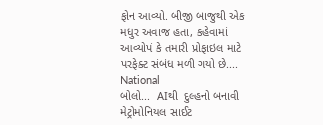ફોન આવ્યો. બીજી બાજુથી એક મધુર અવાજ હતા, કહેવામાં આવ્યોપં કે તમારી પ્રોફાઇલ માટે પરફેક્ટ સંબંધ મળી ગયો છે....
National
બોલો...  AIથી  દુલ્હનો બનાવી મેટ્રોમોનિયલ સાઈટ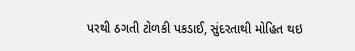પરથી ઠગતી ટોળકી પકડાઈ, સુંદરતાથી મોહિત થઇ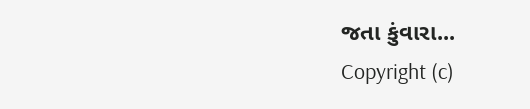જતા કુંવારા...
Copyright (c)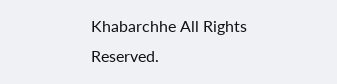Khabarchhe All Rights Reserved.